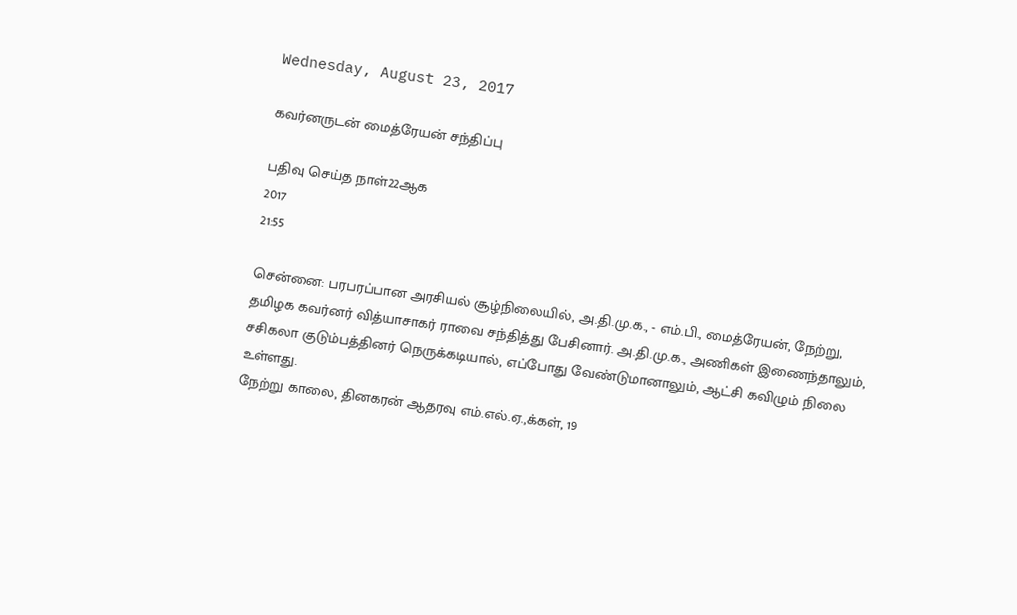Wednesday, August 23, 2017

கவர்னருடன் மைத்ரேயன் சந்திப்பு

பதிவு செய்த நாள்22ஆக
2017
21:55

சென்னை: பரபரப்பான அரசியல் சூழ்நிலையில், அ.தி.மு.க., - எம்.பி., மைத்ரேயன், நேற்று, தமிழக கவர்னர் வித்யாசாகர் ராவை சந்தித்து பேசினார். அ.தி.மு.க., அணிகள் இணைந்தாலும், சசிகலா குடும்பத்தினர் நெருக்கடியால், எப்போது வேண்டுமானாலும், ஆட்சி கவிழும் நிலை உள்ளது.
நேற்று காலை, தினகரன் ஆதரவு எம்.எல்.ஏ.,க்கள், 19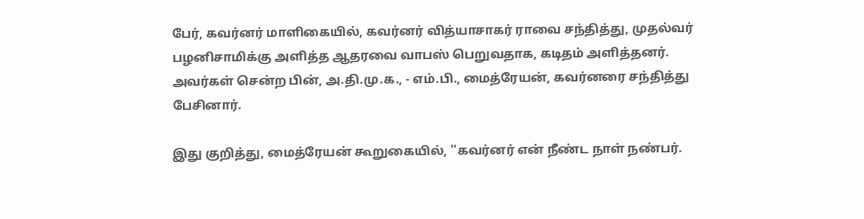பேர், கவர்னர் மாளிகையில், கவர்னர் வித்யாசாகர் ராவை சந்தித்து, முதல்வர் பழனிசாமிக்கு அளித்த ஆதரவை வாபஸ் பெறுவதாக, கடிதம் அளித்தனர். அவர்கள் சென்ற பின், அ.தி.மு.க., - எம்.பி., மைத்ரேயன், கவர்னரை சந்தித்து பேசினார்.

இது குறித்து, மைத்ரேயன் கூறுகையில், ''கவர்னர் என் நீண்ட நாள் நண்பர்.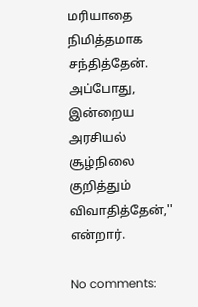மரியாதை நிமித்தமாக சந்தித்தேன். அப்போது, இன்றைய அரசியல் சூழ்நிலை குறித்தும் விவாதித்தேன்,'' என்றார்.

No comments: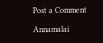Post a Comment

Annamalai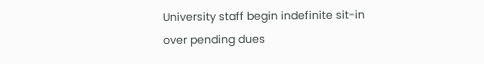University staff begin indefinite sit-in over pending dues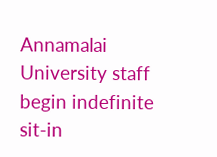Annamalai University staff begin indefinite sit-in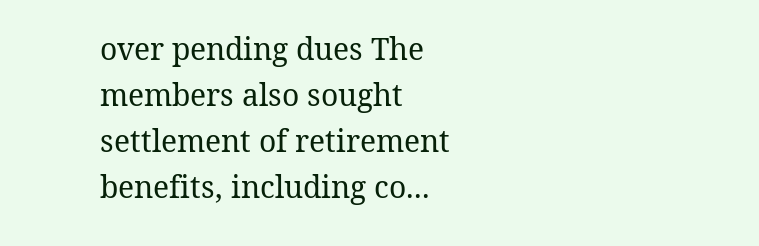over pending dues The members also sought settlement of retirement benefits, including co...